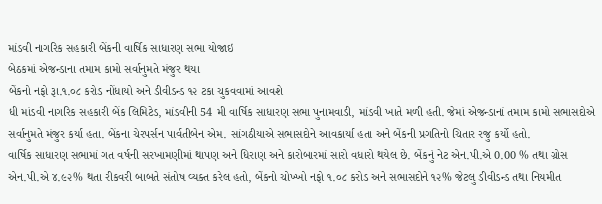માંડવી નાગરિક સહકારી બેંકની વાર્ષિક સાધારણ સભા યોજાઇ
બેઠકમાં એજન્ડાના તમામ કામો સર્વાનુમતે મંજુર થયા
બેંકનો નફો રૂા.૧.૦૮ કરોડ નોંધાયો અને ડીવીડન્ડ ૧૨ ટકા ચુકવવામાં આવશે
ધી માંડવી નાગરિક સહકારી બેંક લિમિટેડ, માંડવીની 54 મી વાર્ષિક સાધારણ સભા પુનામવાડી, માંડવી ખાતે મળી હતી. જેમાં એજન્ડાનાં તમામ કામો સભાસદોએ સર્વાનુમતે મંજુર કર્યા હતા. બેંકના ચેરપર્સન પાર્વતીબેન એમ. સાંગઠીયાએ સભાસદોને આવકાર્યા હતા અને બેંકની પ્રગતિનો ચિતાર રજુ કર્યો હતો.
વાર્ષિક સાધારણ સભામાં ગત વર્ષની સરખામણીમાં થાપણ અને ધિરાણ અને કારોબારમાં સારો વધારો થયેલ છે. બેંકનું નેટ એન.પી.એ 0.00 % તથા ગ્રોસ એન.પી.એ ૪.૯૨% થતા રીકવરી બાબતે સંતોષ વ્યક્ત કરેલ હતો, બેંકનો ચોખ્ખો નફો ૧.૦૮ કરોડ અને સભાસદોને ૧૨% જેટલુ ડીવીડન્ડ તથા નિયમીત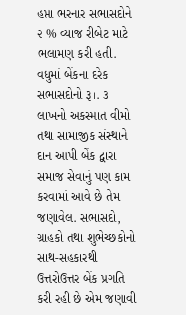હપ્તા ભરનાર સભાસદોને ૨ % વ્યાજ રીબેટ માટે ભલામણ કરી હતી. વધુમાં બેંકના દરેક સભાસદોનો રૂ।. ૩ લાખનો અકસ્માત વીમો તથા સામાજીક સંસ્થાને દાન આપી બેંક દ્વારા સમાજ સેવાનું પણ કામ કરવામાં આવે છે તેમ જણાવેલ. સભાસદો, ગ્રાહકો તથા શુભેચ્છકોનો સાથ-સહકારથી ઉત્તરોઉત્તર બેંક પ્રગતિ કરી રહી છે એમ જણાવી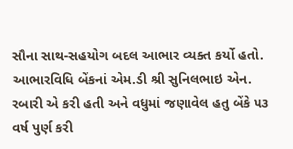સૌના સાથ-સહયોગ બદલ આભાર વ્યક્ત કર્યો હતો.
આભારવિધિ બેંકનાં એમ.ડી શ્રી સુનિલભાઇ એન. રબારી એ કરી હતી અને વધુમાં જણાવેલ હતુ બેંકે ૫૩ વર્ષ પુર્ણ કરી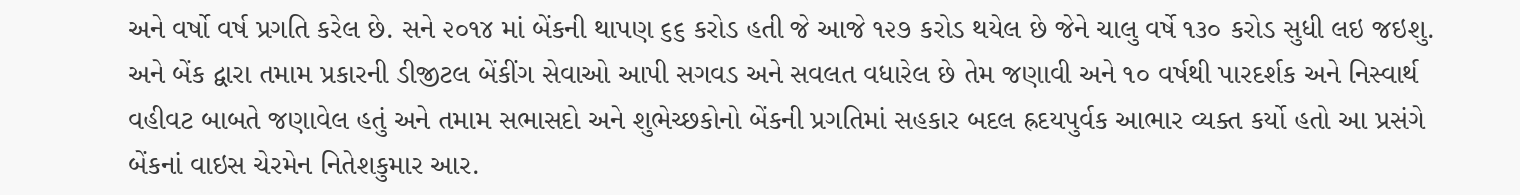અને વર્ષો વર્ષ પ્રગતિ કરેલ છે. સને ૨૦૧૪ માં બેંકની થાપણ ૬૬ કરોડ હતી જે આજે ૧૨૭ કરોડ થયેલ છે જેને ચાલુ વર્ષે ૧૩૦ કરોડ સુધી લઇ જઇશુ. અને બેંક દ્વારા તમામ પ્રકારની ડીજીટલ બેંકીંગ સેવાઓ આપી સગવડ અને સવલત વધારેલ છે તેમ જણાવી અને ૧૦ વર્ષથી પારદર્શક અને નિસ્વાર્થ વહીવટ બાબતે જણાવેલ હતું અને તમામ સભાસદો અને શુભેચ્છકોનો બેંકની પ્રગતિમાં સહકાર બદલ હ્રદયપુર્વક આભાર વ્યક્ત કર્યો હતો આ પ્રસંગે બેંકનાં વાઇસ ચેરમેન નિતેશકુમાર આર.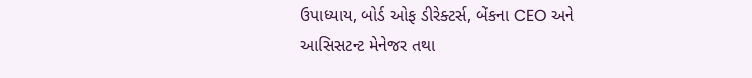ઉપાધ્યાય, બોર્ડ ઓફ ડીરેક્ટર્સ, બેંકના CEO અને આસિસટન્ટ મેનેજર તથા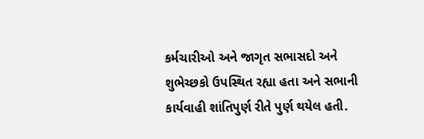કર્મચારીઓ અને જાગૃત સભાસદો અને શુભેચ્છકો ઉપસ્થિત રહ્યા હતા અને સભાની કાર્યવાહી શાંતિપુર્ણ રીતે પુર્ણ થયેલ હતી.